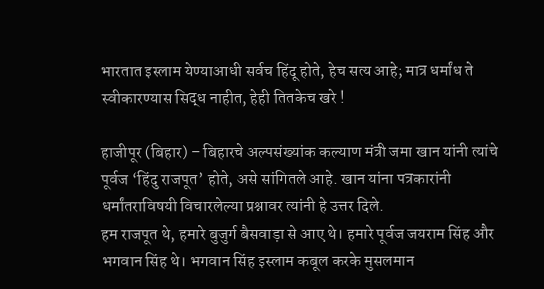भारतात इस्लाम येण्याआधी सर्वच हिंदू होते, हेच सत्य आहे; मात्र धर्मांध ते स्वीकारण्यास सिद्ध नाहीत, हेही तितकेच खरे !

हाजीपूर (बिहार) – बिहारचे अल्पसंख्यांक कल्याण मंत्री जमा खान यांनी त्यांचे पूर्वज ‘हिंदु राजपूत’ होते, असे सांगितले आहे. खान यांना पत्रकारांनी धर्मांतराविषयी विचारलेल्या प्रश्नावर त्यांनी हे उत्तर दिले.
हम राजपूत थे, हमारे बुजुर्ग बैसवाड़ा से आए थे। हमारे पूर्वज जयराम सिंह और भगवान सिंह थे। भगवान सिंह इस्लाम कबूल करके मुसलमान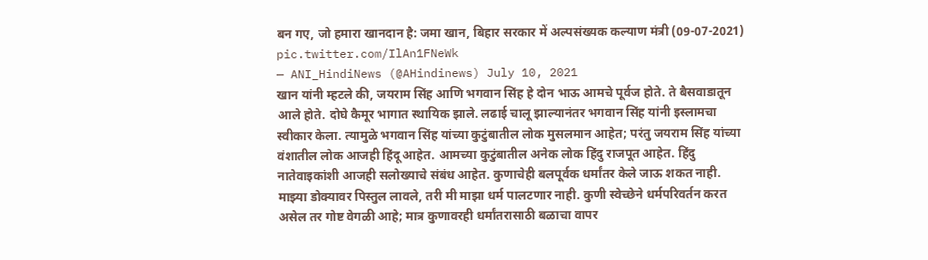बन गए, जो हमारा खानदान है: जमा खान, बिहार सरकार में अल्पसंख्यक कल्याण मंत्री (09-07-2021) pic.twitter.com/IlAn1FNeWk
— ANI_HindiNews (@AHindinews) July 10, 2021
खान यांनी म्हटले की, जयराम सिंह आणि भगवान सिंह हे दोन भाऊ आमचे पूर्वज होते. ते बैसवाडातून आले होते. दोघे कैमूर भागात स्थायिक झाले. लढाई चालू झाल्यानंतर भगवान सिंह यांनी इस्लामचा स्वीकार केला. त्यामुळे भगवान सिंह यांच्या कुटुंबातील लोक मुसलमान आहेत; परंतु जयराम सिंह यांच्या वंशातील लोक आजही हिंदू आहेत. आमच्या कुटुंबातील अनेक लोक हिंदु राजपूत आहेत. हिंदु नातेवाइकांशी आजही सलोख्याचे संबंध आहेत. कुणाचेही बलपूर्वक धर्मांतर केले जाऊ शकत नाही. माझ्या डोक्यावर पिस्तुल लावले, तरी मी माझा धर्म पालटणार नाही. कुणी स्वेच्छेने धर्मपरिवर्तन करत असेल तर गोष्ट वेगळी आहे; मात्र कुणावरही धर्मांतरासाठी बळाचा वापर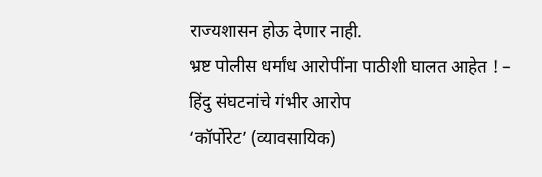राज्यशासन होऊ देणार नाही.
भ्रष्ट पोलीस धर्मांध आरोपींना पाठीशी घालत आहेत ! – हिंदु संघटनांचे गंभीर आरोप
‘कॉर्पोरेट’ (व्यावसायिक)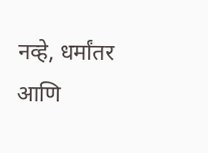नव्हे, धर्मांतर आणि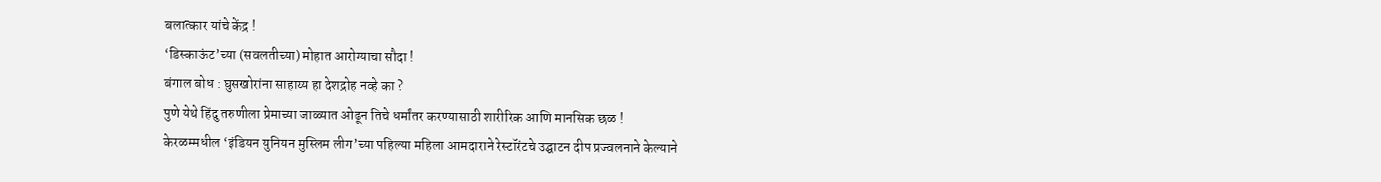बलात्कार यांचे केंद्र !
‘डिस्काऊंट’च्या (सवलतीच्या) मोहात आरोग्याचा सौदा !
बंगाल बोध : घुसखोरांना साहाय्य हा देशद्रोह नव्हे का ?
पुणे येथे हिंदु तरुणीला प्रेमाच्या जाळ्यात ओढून तिचे धर्मांतर करण्यासाठी शारीरिक आणि मानसिक छळ !
केरळम्मधील ‘इंडियन युनियन मुस्लिम लीग’च्या पहिल्या महिला आमदाराने रेस्टॉरंटचे उद्घाटन दीप प्रज्वलनाने केल्याने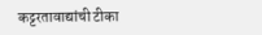कट्टरतावाद्यांची टीका